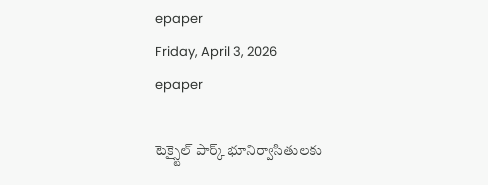epaper
Friday, April 3, 2026
epaper

టెక్స్టైల్ పార్క్ భూనిర్వాసితులకు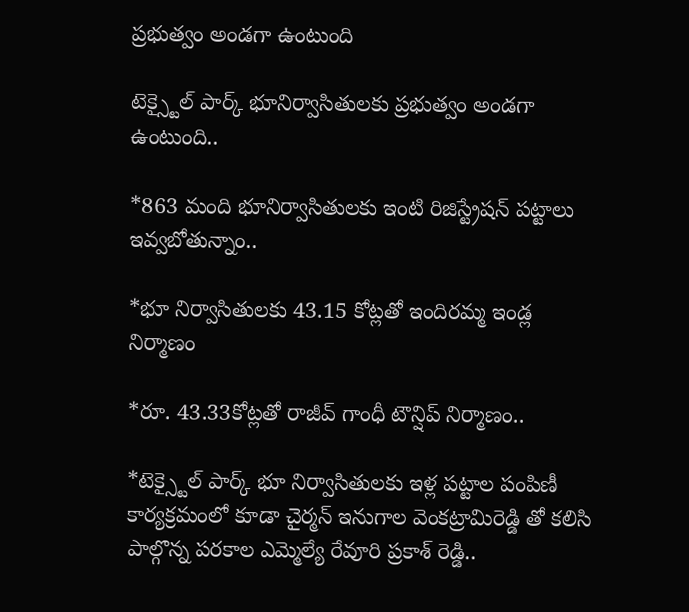ప్రభుత్వం అండగా ఉంటుంది

టెక్స్టైల్ పార్క్ భూనిర్వాసితులకు ప్రభుత్వం అండగా ఉంటుంది..

*863 మంది భూనిర్వాసితులకు ఇంటి రిజిస్ట్రేషన్ పట్టాలు ఇవ్వబోతున్నాం..

*భూ నిర్వాసితులకు 43.15 కోట్లతో ఇందిరమ్మ ఇండ్ల నిర్మాణం

*రూ. 43.33కోట్లతో రాజీవ్ గాంధీ టౌన్షిప్ నిర్మాణం..

*టెక్స్టైల్ పార్క్ భూ నిర్వాసితులకు ఇళ్ల పట్టాల పంపిణీ కార్యక్రమంలో కూడా చైర్మన్ ఇనుగాల వెంకట్రామిరెడ్డి తో కలిసి పాల్గొన్న పరకాల ఎమ్మెల్యే రేవూరి ప్రకాశ్ రెడ్డి..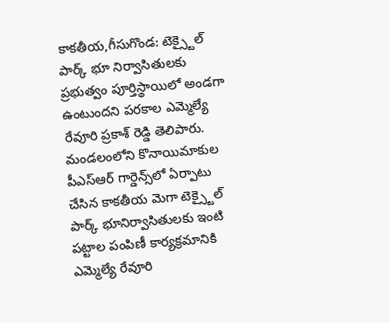కాకతీయ,గీసుగొండ: టెక్స్టైల్ పార్క్ భూ నిర్వాసితులకు ప్రభుత్వం పూర్తిస్థాయిలో అండగా ఉంటుందని పరకాల ఎమ్మెల్యే రేవూరి ప్రకాశ్ రెడ్డి తెలిపారు. మండలంలోని కొనాయిమాకుల పీఎస్ఆర్ గార్డెన్స్‌లో ఏర్పాటు చేసిన కాకతీయ మెగా టెక్స్టైల్ పార్క్ భూనిర్వాసితులకు ఇంటి పట్టాల పంపిణీ కార్యక్రమానికి ఎమ్మెల్యే రేవూరి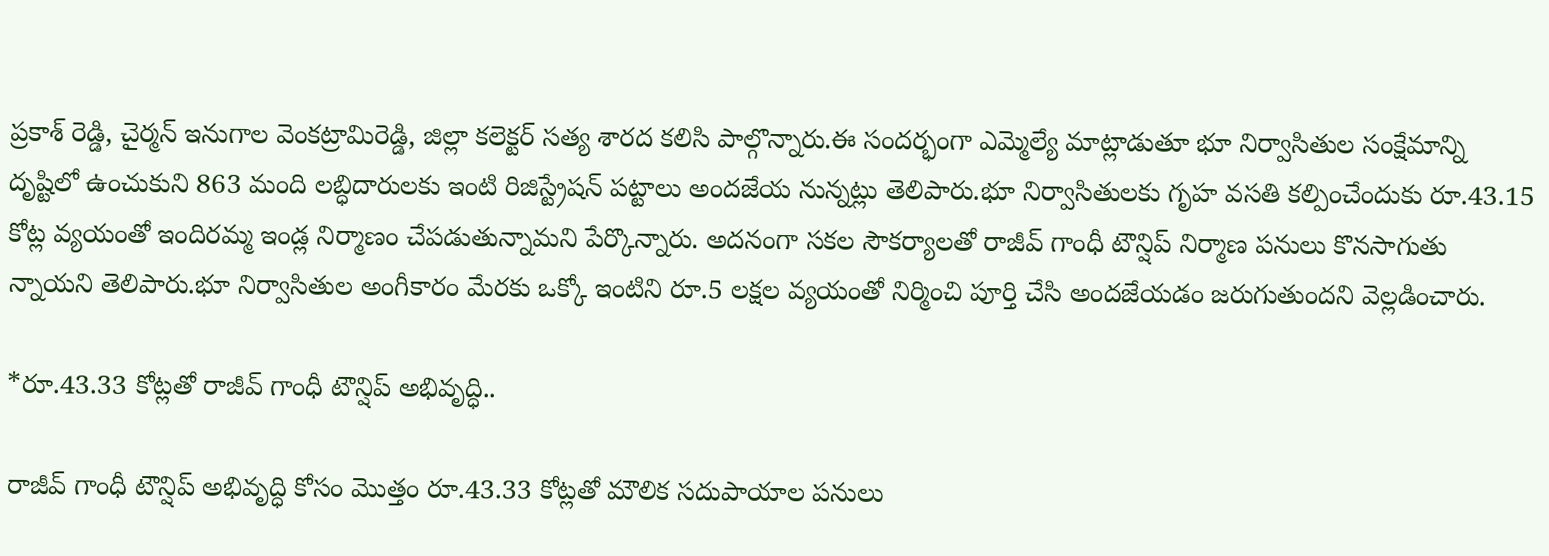ప్రకాశ్ రెడ్డి, చైర్మన్ ఇనుగాల వెంకట్రామిరెడ్డి, జిల్లా కలెక్టర్ సత్య శారద కలిసి పాల్గొన్నారు.ఈ సందర్భంగా ఎమ్మెల్యే మాట్లాడుతూ భూ నిర్వాసితుల సంక్షేమాన్ని దృష్టిలో ఉంచుకుని 863 మంది లబ్ధిదారులకు ఇంటి రిజిస్ట్రేషన్ పట్టాలు అందజేయ నున్నట్లు తెలిపారు.భూ నిర్వాసితులకు గృహ వసతి కల్పించేందుకు రూ.43.15 కోట్ల వ్యయంతో ఇందిరమ్మ ఇండ్ల నిర్మాణం చేపడుతున్నామని పేర్కొన్నారు. అదనంగా సకల సౌకర్యాలతో రాజీవ్ గాంధీ టౌన్షిప్ నిర్మాణ పనులు కొనసాగుతు న్నాయని తెలిపారు.భూ నిర్వాసితుల అంగీకారం మేరకు ఒక్కో ఇంటిని రూ.5 లక్షల వ్యయంతో నిర్మించి పూర్తి చేసి అందజేయడం జరుగుతుందని వెల్లడించారు.

*రూ.43.33 కోట్లతో రాజీవ్ గాంధీ టౌన్షిప్ అభివృద్ధి..

రాజీవ్ గాంధీ టౌన్షిప్ అభివృద్ధి కోసం మొత్తం రూ.43.33 కోట్లతో మౌలిక సదుపాయాల పనులు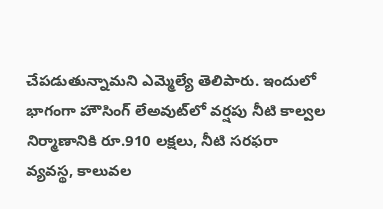చేపడుతున్నామని ఎమ్మెల్యే తెలిపారు. ఇందులో భాగంగా హౌసింగ్ లేఅవుట్‌లో వర్షపు నీటి కాల్వల నిర్మాణానికి రూ.910 లక్షలు, నీటి సరఫరా వ్యవస్థ, కాలువల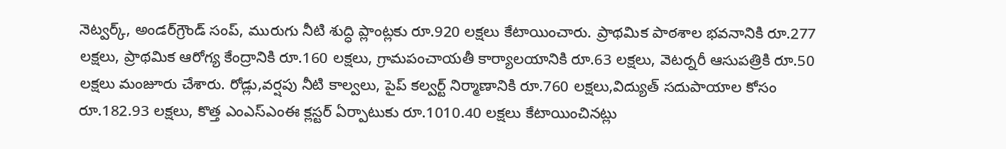నెట్వర్క్, అండర్‌గ్రౌండ్ సంప్, మురుగు నీటి శుద్ధి ప్లాంట్లకు రూ.920 లక్షలు కేటాయించారు. ప్రాథమిక పాఠశాల భవనానికి రూ.277 లక్షలు, ప్రాథమిక ఆరోగ్య కేంద్రానికి రూ.160 లక్షలు, గ్రామపంచాయతీ కార్యాలయానికి రూ.63 లక్షలు, వెటర్నరీ ఆసుపత్రికి రూ.50 లక్షలు మంజూరు చేశారు. రోడ్లు,వర్షపు నీటి కాల్వలు, పైప్ కల్వర్ట్ నిర్మాణానికి రూ.760 లక్షలు,విద్యుత్ సదుపాయాల కోసం రూ.182.93 లక్షలు, కొత్త ఎంఎస్ఎంఈ క్లస్టర్ ఏర్పాటుకు రూ.1010.40 లక్షలు కేటాయించినట్లు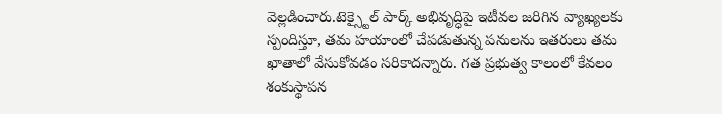వెల్లడించారు.టెక్స్టైల్ పార్క్ అభివృద్ధిపై ఇటీవల జరిగిన వ్యాఖ్యలకు స్పందిస్తూ, తమ హయాంలో చేపడుతున్న పనులను ఇతరులు తమ ఖాతాలో వేసుకోవడం సరికాదన్నారు. గత ప్రభుత్వ కాలంలో కేవలం శంకుస్థాపన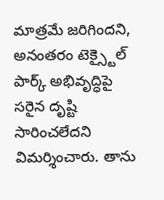మాత్రమే జరిగిందని, అనంతరం టెక్స్టైల్ పార్క్ అభివృద్ధిపై సరైన దృష్టి సారించలేదని విమర్శించారు. తాను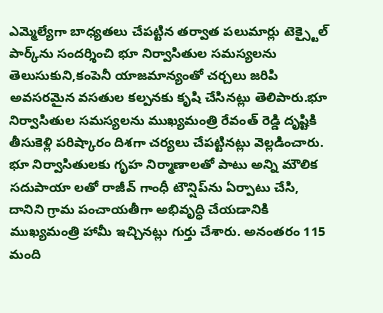ఎమ్మెల్యేగా బాధ్యతలు చేపట్టిన తర్వాత పలుమార్లు టెక్స్టైల్ పార్క్‌ను సందర్శించి భూ నిర్వాసితుల సమస్యలను తెలుసుకుని,కంపెనీ యాజమాన్యంతో చర్చలు జరిపి అవసరమైన వసతుల కల్పనకు కృషి చేసినట్లు తెలిపారు.భూ నిర్వాసితుల సమస్యలను ముఖ్యమంత్రి రేవంత్ రెడ్డి దృష్టికి తీసుకెళ్లి పరిష్కారం దిశగా చర్యలు చేపట్టినట్లు వెల్లడించారు. భూ నిర్వాసితులకు గృహ నిర్మాణాలతో పాటు అన్ని మౌలిక సదుపాయా లతో రాజీవ్ గాంధీ టౌన్షిప్‌ను ఏర్పాటు చేసి, దానిని గ్రామ పంచాయతీగా అభివృద్ధి చేయడానికి ముఖ్యమంత్రి హామీ ఇచ్చినట్లు గుర్తు చేశారు. అనంతరం 115 మంది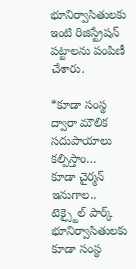భూనిర్వాసితులకు ఇంటి రిజిస్ట్రేషన్ పట్టాలను పంపిణీ చేశారు.

*కూడా సంస్థ ద్వారా మౌలిక సదుపాయాలు కల్పిస్తాం…
కూడా చైర్మన్ ఇనుగాల..
టెక్స్టైల్ పార్క్ భూనిర్వాసితులకు కూడా సంస్థ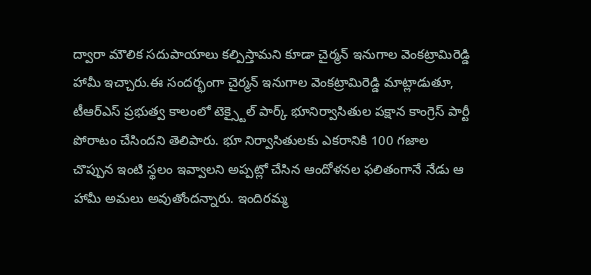ద్వారా మౌలిక సదుపాయాలు కల్పిస్తామని కూడా చైర్మన్ ఇనుగాల వెంకట్రామిరెడ్డి హామీ ఇచ్చారు.ఈ సందర్భంగా చైర్మన్ ఇనుగాల వెంకట్రామిరెడ్డి మాట్లాడుతూ, టీఆర్ఎస్ ప్రభుత్వ కాలంలో టెక్స్టైల్ పార్క్ భూనిర్వాసితుల పక్షాన కాంగ్రెస్ పార్టీ పోరాటం చేసిందని తెలిపారు. భూ నిర్వాసితులకు ఎకరానికి 100 గజాల చొప్పున ఇంటి స్థలం ఇవ్వాలని అప్పట్లో చేసిన ఆందోళనల ఫలితంగానే నేడు ఆ హామీ అమలు అవుతోందన్నారు. ఇందిరమ్మ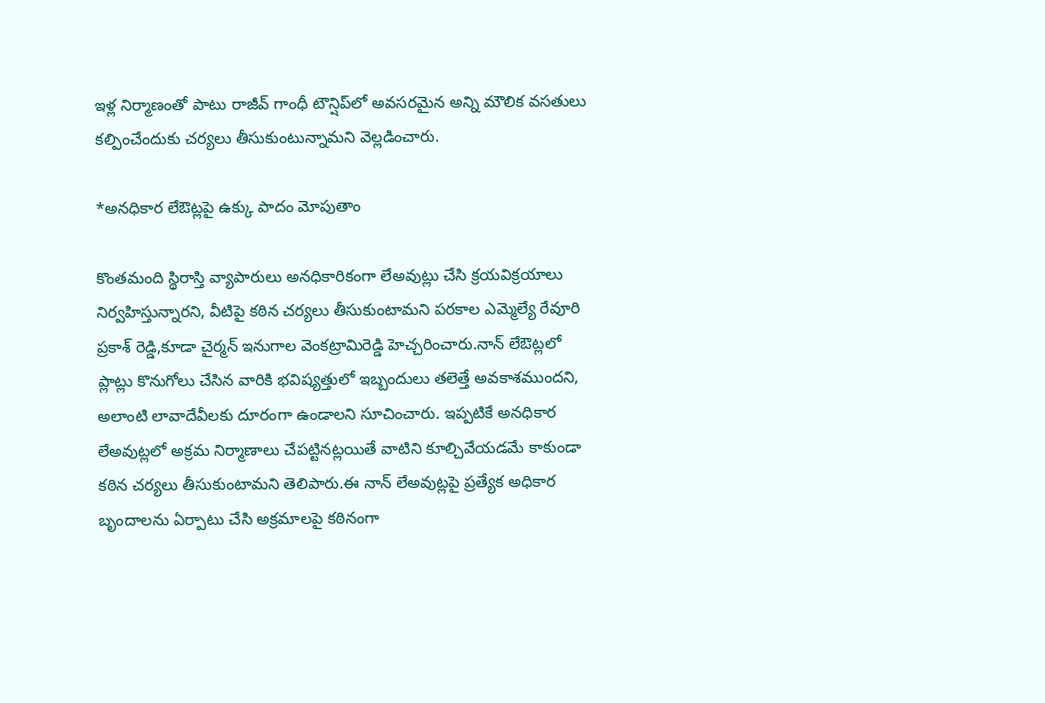ఇళ్ల నిర్మాణంతో పాటు రాజీవ్ గాంధీ టౌన్షిప్‌లో అవసరమైన అన్ని మౌలిక వసతులు కల్పించేందుకు చర్యలు తీసుకుంటున్నామని వెల్లడించారు.

*అనధికార లేఔట్లపై ఉక్కు పాదం మోపుతాం

కొంతమంది స్థిరాస్తి వ్యాపారులు అనధికారికంగా లేఅవుట్లు చేసి క్రయవిక్రయాలు నిర్వహిస్తున్నారని, వీటిపై కఠిన చర్యలు తీసుకుంటామని పరకాల ఎమ్మెల్యే రేవూరి ప్రకాశ్ రెడ్డి,కూడా చైర్మన్ ఇనుగాల వెంకట్రామిరెడ్డి హెచ్చరించారు.నాన్ లేఔట్లలో ప్లాట్లు కొనుగోలు చేసిన వారికి భవిష్యత్తులో ఇబ్బందులు తలెత్తే అవకాశముందని, అలాంటి లావాదేవీలకు దూరంగా ఉండాలని సూచించారు. ఇప్పటికే అనధికార లేఅవుట్లలో అక్రమ నిర్మాణాలు చేపట్టినట్లయితే వాటిని కూల్చివేయడమే కాకుండా కఠిన చర్యలు తీసుకుంటామని తెలిపారు.ఈ నాన్ లేఅవుట్లపై ప్రత్యేక అధికార బృందాలను ఏర్పాటు చేసి అక్రమాలపై కఠినంగా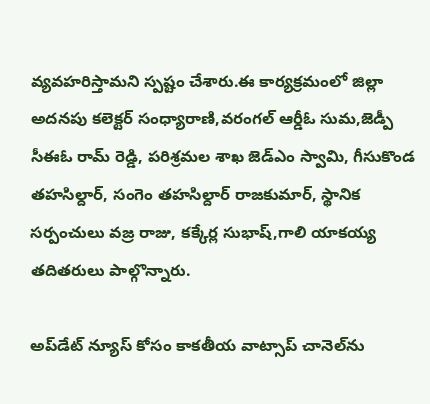వ్యవహరిస్తామని స్పష్టం చేశారు.ఈ కార్యక్రమంలో జిల్లా అదనపు కలెక్టర్ సంధ్యారాణి,వరంగల్ ఆర్డీఓ సుమ,జెడ్పీ సీఈఓ రామ్ రెడ్డి, పరిశ్రమల శాఖ జెడ్‌ఎం స్వామి, గీసుకొండ తహసిల్దార్, సంగెం తహసిల్దార్ రాజకుమార్, స్థానిక సర్పంచులు వజ్ర రాజు, కక్కేర్ల సుభాష్,గాలి యాకయ్య తదితరులు పాల్గొన్నారు.

అప్‌డేట్ న్యూస్ కోసం కాక‌తీయ వాట్సాప్ చానెల్‌ను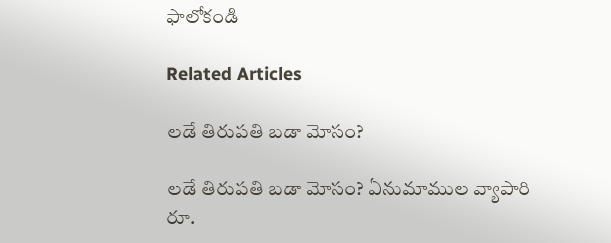ఫాలోకండి

Related Articles

లడే తిరుపతి బడా మోసం?

లడే తిరుపతి బడా మోసం? ఏనుమాముల వ్యాపారి రూ.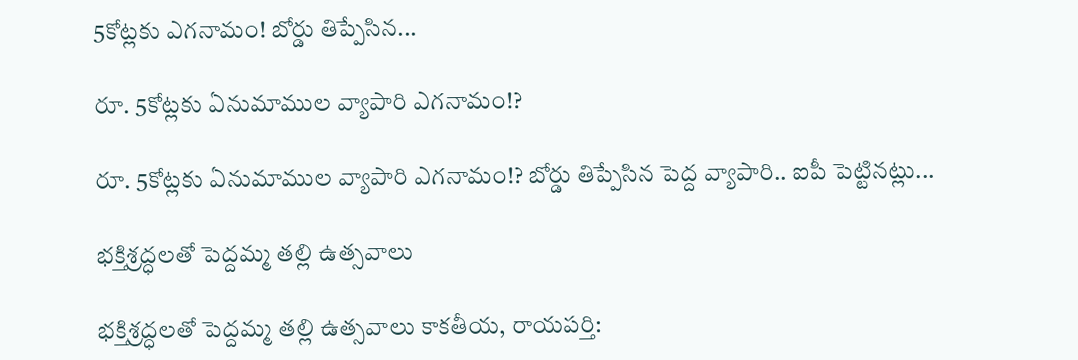5కోట్లకు ఎగనామం! బోర్డు తిప్పేసిన...

రూ. 5కోట్లకు ఏనుమాముల వ్యాపారి ఎగనామం!?

రూ. 5కోట్లకు ఏనుమాముల వ్యాపారి ఎగనామం!? బోర్డు తిప్పేసిన పెద్ద వ్యాపారి.. ఐపీ పెట్టినట్లు...

భక్తిశ్రద్ధలతో పెద్దమ్మ తల్లి ఉత్సవాలు

భక్తిశ్రద్ధలతో పెద్దమ్మ తల్లి ఉత్సవాలు కాకతీయ, రాయపర్తి: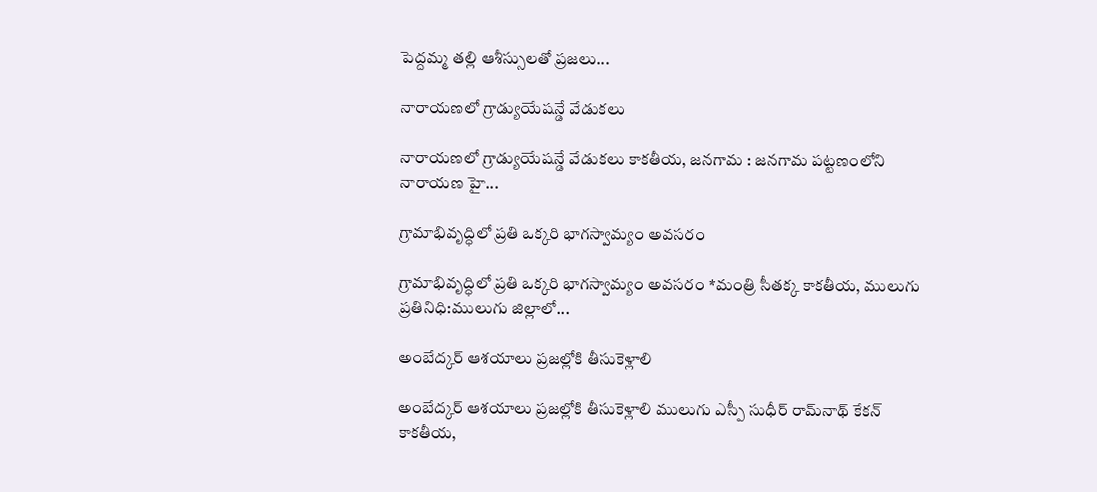పెద్దమ్మ తల్లి ఆశీస్సులతో ప్రజలు...

నారాయణలో గ్రాడ్యుయేషన్డే వేడుకలు

నారాయణలో గ్రాడ్యుయేషన్డే వేడుకలు కాక‌తీయ‌, జనగామ : జనగామ పట్టణంలోని నారాయణ హై...

గ్రామాభివృద్ధిలో ప్రతి ఒక్కరి భాగస్వామ్యం అవసరం

గ్రామాభివృద్ధిలో ప్రతి ఒక్కరి భాగస్వామ్యం అవసరం *మంత్రి సీతక్క కాకతీయ, ములుగు ప్రతినిధి:ములుగు జిల్లాలో...

అంబేద్కర్ ఆశయాలు ప్రజల్లోకి తీసుకెళ్లాలి

అంబేద్కర్ ఆశయాలు ప్రజల్లోకి తీసుకెళ్లాలి ములుగు ఎస్పీ సుధీర్ రామ్‌నాథ్ కేకన్ కాకతీయ,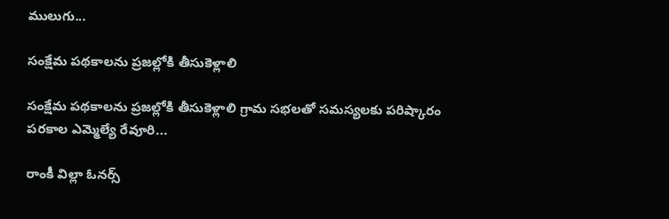ములుగు...

సంక్షేమ పథకాలను ప్రజల్లోకి తీసుకెళ్లాలి

సంక్షేమ పథకాలను ప్రజల్లోకి తీసుకెళ్లాలి గ్రామ సభలతో సమస్యలకు పరిష్కారం పరకాల ఎమ్మెల్యే రేవూరి...

రాంకీ విల్లా ఓనర్స్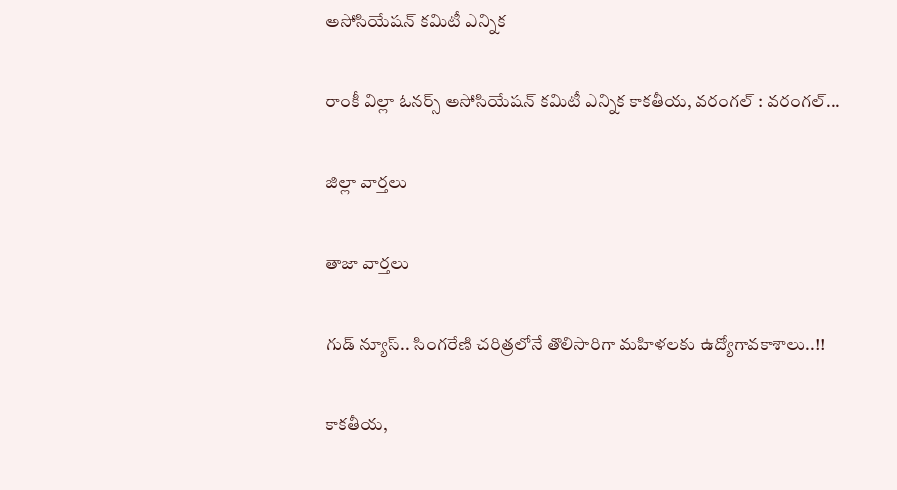అసోసియేషన్ కమిటీ ఎన్నిక

రాంకీ విల్లా ఓనర్స్ అసోసియేషన్ కమిటీ ఎన్నిక కాకతీయ, వరంగల్ : వరంగల్...

జిల్లా వార్త‌లు

తాజా వార్త‌లు

గుడ్ న్యూస్.. సింగరేణి చరిత్రలోనే తొలిసారిగా మ‌హిళ‌ల‌కు ఉద్యోగావ‌కాశాలు..!!

కాక‌తీయ‌,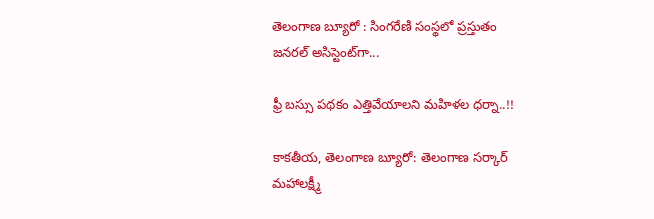తెలంగాణ బ్యూరో : సింగరేణి సంస్థలో ప్రస్తుతం జనరల్ అసిస్టెంట్‌గా...

ఫ్రీ బస్సు పథకం ఎత్తివేయాలని మహిళల ధర్నా..!!

కాకతీయ, తెలంగాణ బ్యూరో: తెలంగాణ సర్కార్ మహాలక్ష్మీ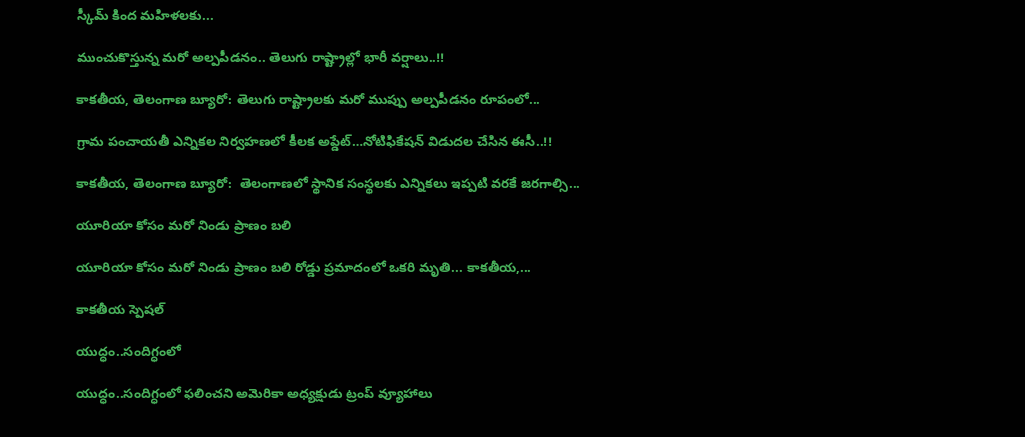స్కీమ్ కింద మహిళలకు...

ముంచుకొస్తున్న మరో అల్పపీడనం.. తెలుగు రాష్ట్రాల్లో భారీ వర్షాలు..!!

కాకతీయ, తెలంగాణ బ్యూరో: తెలుగు రాష్ట్రాలకు మరో ముప్పు అల్పపీడనం రూపంలో...

గ్రామ పంచాయ‌తీ ఎన్నిక‌ల నిర్వ‌హ‌ణ‌లో కీల‌క అప్డేట్‌…నోటిఫికేషన్ విడుదల చేసిన ఈసీ..!!

కాకతీయ, తెలంగాణ బ్యూరో:  తెలంగాణలో స్థానిక సంస్థలకు ఎన్నికలు ఇప్పటి వరకే జరగాల్సి...

యూరియా కోసం మరో నిండు ప్రాణం బలి

యూరియా కోసం మరో నిండు ప్రాణం బలి రోడ్డు ప్రమాదంలో ఒకరి మృతి... కాకతీయ,...

కాక‌తీయ స్పెష‌ల్‌

యుద్ధం..సందిగ్ధంలో

యుద్ధం..సందిగ్ధంలో ఫ‌లించని అమెరికా అధ్య‌క్షుడు ట్రంప్ వ్యూహాలు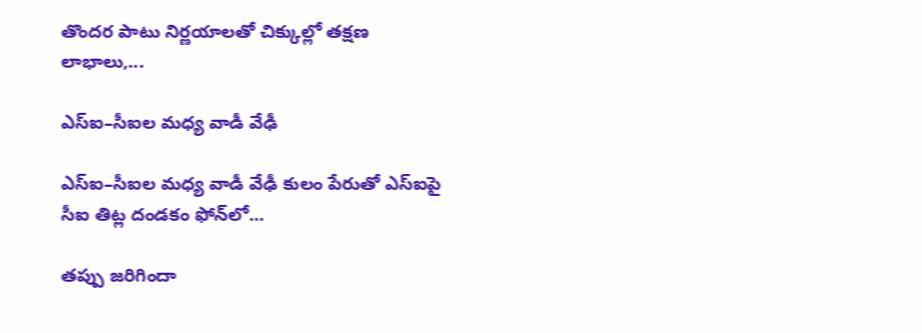తొంద‌ర పాటు నిర్ణ‌యాల‌తో చిక్కుల్లో తక్షణ లాభాలు,...

ఎస్ఐ–సీఐల మ‌ధ్య వాడీ వేఢీ

ఎస్ఐ–సీఐల మ‌ధ్య వాడీ వేఢీ కులం పేరుతో ఎస్ఐపై సీఐ తిట్ల దండ‌కం ఫోన్‌లో...

త‌ప్పు జ‌రిగిందా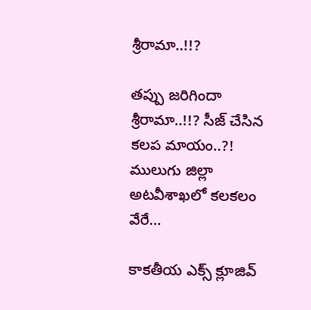శ్రీరామా..!!?

త‌ప్పు జ‌రిగిందా శ్రీరామా..!!? సీజ్ చేసిన క‌ల‌ప‌ మాయం..?! ములుగు జిల్లా అట‌వీశాఖ‌లో క‌ల‌క‌లం వేరే...

కాక‌తీయ ఎక్స్ క్లూజివ్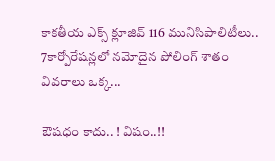కాక‌తీయ ఎక్స్ క్లూజివ్ 116 మునిసిపాలిటీలు.. 7కార్పోరేష‌న్ల‌లో న‌మోదైన పోలింగ్ శాతం వివ‌రాలు ఒక్క...

ఔష‌ధం కాదు.. ! విషం..!!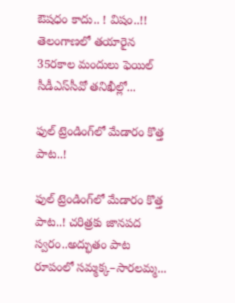ఔష‌ధం కాదు.. ! విషం..!! తెలంగాణలో తయారైన 35ర‌కాల మందులు ఫెయిల్‌ సీడీఎస్‌సీవో తనిఖీల్లో...

ఫుల్ ట్రెండింగ్‌లో మేడారం కొత్త పాట..!

ఫుల్ ట్రెండింగ్‌లో మేడారం కొత్త పాట..! చరిత్రకు జానపద స్వరం..అద్భుతం పాట రూపంలో సమ్మక్క–సారలమ్మ...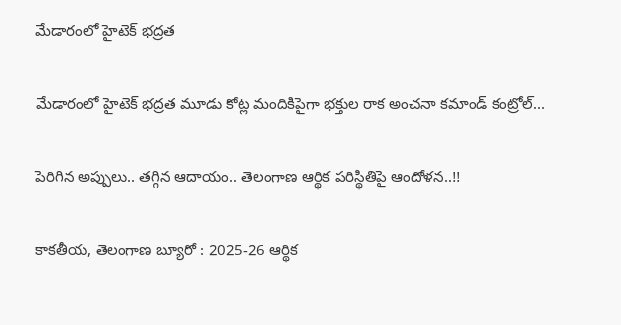మేడారంలో హైటెక్ భద్రత

మేడారంలో హైటెక్ భద్రత మూడు కోట్ల మందికిపైగా భక్తుల రాక అంచనా కమాండ్ కంట్రోల్...

పెరిగిన అప్పులు.. తగ్గిన ఆదాయం.. తెలంగాణ ఆర్థిక పరిస్థితిపై ఆందోళన..!!

కాకతీయ, తెలంగాణ బ్యూరో : 2025-26 ఆర్థిక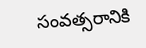సంవత్సరానికి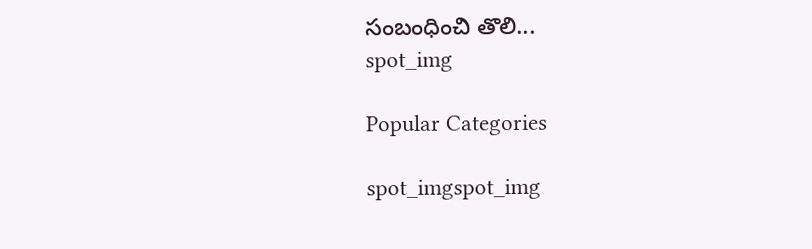సంబంధించి తొలి...
spot_img

Popular Categories

spot_imgspot_img